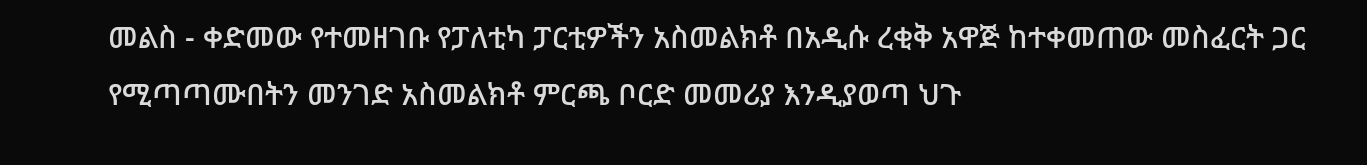መልስ - ቀድመው የተመዘገቡ የፓለቲካ ፓርቲዎችን አስመልክቶ በአዲሱ ረቂቅ አዋጅ ከተቀመጠው መስፈርት ጋር የሚጣጣሙበትን መንገድ አስመልክቶ ምርጫ ቦርድ መመሪያ እንዲያወጣ ህጉ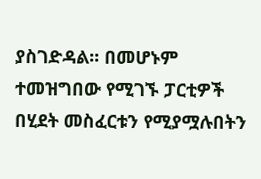ያስገድዳል፡፡ በመሆኑም ተመዝግበው የሚገኙ ፓርቲዎች በሂደት መስፈርቱን የሚያሟሉበትን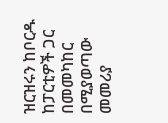ዝርዝሩን ከቦርዱ ከፓርቲዎች ጋር በመመካከር በሚያወጣው መመሪያ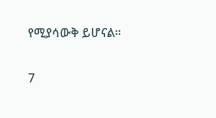የሚያሳውቅ ይሆናል፡፡

7